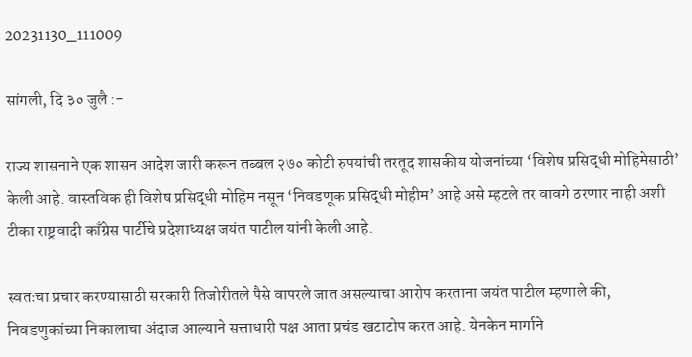20231130_111009

सांगली, दि ३० जुलै :-

राज्य शासनाने एक शासन आदेश जारी करून तब्बल २७० कोटी रुपयांची तरतूद शासकीय योजनांच्या ‘विशेष प्रसिद्धी मोहिमेसाठी’ केली आहे. वास्तविक ही विशेष प्रसिद्धी मोहिम नसून ‘निवडणूक प्रसिद्धी मोहीम’ आहे असे म्हटले तर वावगे ठरणार नाही अशी टीका राष्ट्रवादी काँग्रेस पार्टीचे प्रदेशाध्यक्ष जयंत पाटील यांनी केली आहे.

स्वतःचा प्रचार करण्यासाठी सरकारी तिजोरीतले पैसे वापरले जात असल्याचा आरोप करताना जयंत पाटील म्हणाले की, निवडणुकांच्या निकालाचा अंदाज आल्याने सत्ताधारी पक्ष आता प्रचंड खटाटोप करत आहे. येनकेन मार्गाने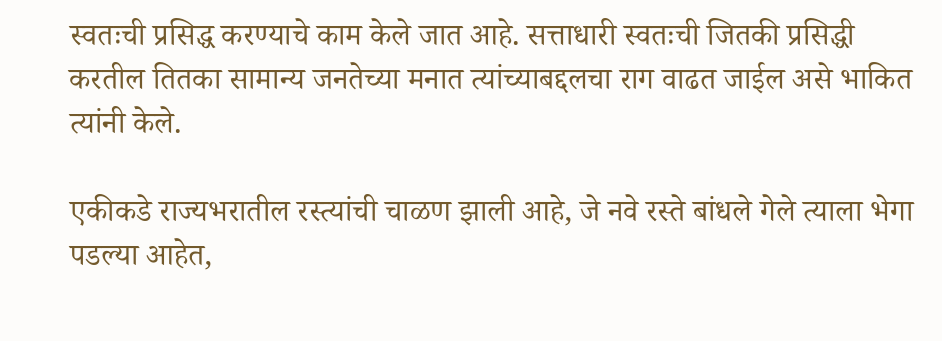स्वतःची प्रसिद्ध करण्याचे काम केले जात आहे. सत्ताधारी स्वतःची जितकी प्रसिद्धी करतील तितका सामान्य जनतेच्या मनात त्यांच्याबद्दलचा राग वाढत जाईल असे भाकित त्यांनी केले.

एकीकडे राज्यभरातील रस्त्यांची चाळण झाली आहे, जे नवे रस्ते बांधले गेले त्याला भेगा पडल्या आहेत,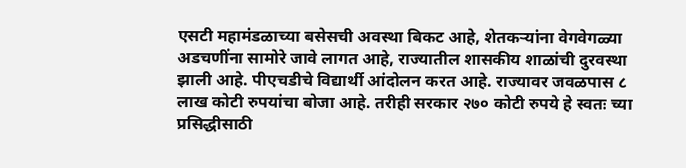एसटी महामंडळाच्या बसेसची अवस्था बिकट आहे, शेतकऱ्यांना वेगवेगळ्या अडचणींना सामोरे जावे लागत आहे, राज्यातील शासकीय शाळांची दुरवस्था झाली आहे. पीएचडीचे विद्यार्थी आंदोलन करत आहे. राज्यावर जवळपास ८ लाख कोटी रुपयांचा बोजा आहे. तरीही सरकार २७० कोटी रुपये हे स्वतः च्या प्रसिद्धीसाठी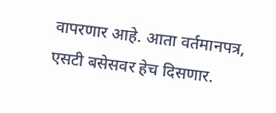वापरणार आहे. आता वर्तमानपत्र, एसटी बसेसवर हेच दिसणार.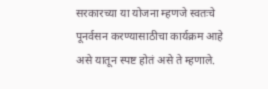सरकारच्या या योजना म्हणजे स्वतःचे पूनर्वसन करण्यासाठीचा कार्यक्रम आहे असे यातून स्पष्ट होतं असे ते म्हणाले.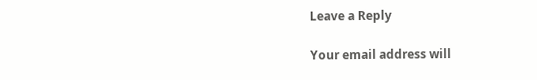Leave a Reply

Your email address will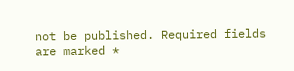not be published. Required fields are marked *